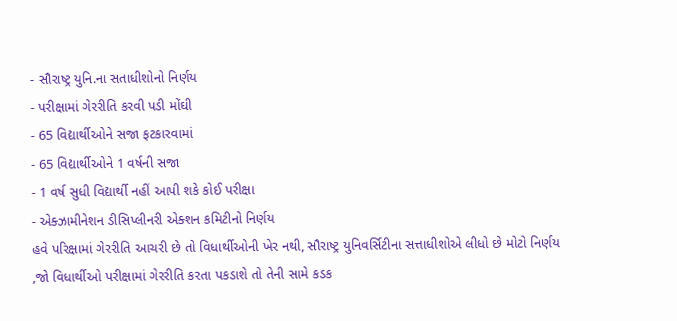- સૌરાષ્ટ્ર યુનિ.ના સતાધીશોનો નિર્ણય
- પરીક્ષામાં ગેરરીતિ કરવી પડી મોંઘી
- 65 વિદ્યાર્થીઓને સજા ફટકારવામાં
- 65 વિદ્યાર્થીઓને 1 વર્ષની સજા
- 1 વર્ષ સુધી વિદ્યાર્થી નહીં આપી શકે કોઈ પરીક્ષા
- એક્ઝામીનેશન ડીસિપ્લીનરી એક્શન કમિટીનો નિર્ણય
હવે પરિક્ષામાં ગેરરીતિ આચરી છે તો વિધાર્થીઓની ખેર નથી, સૌરાષ્ટ્ર યુનિવર્સિટીના સત્તાધીશોએ લીધો છે મોટો નિર્ણય ,જો વિધાર્થીઓ પરીક્ષામાં ગેરરીતિ કરતા પકડાશે તો તેની સામે કડક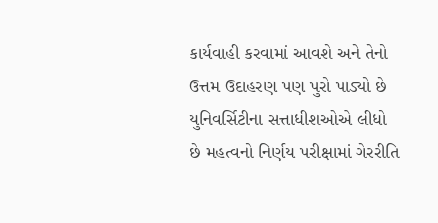કાર્યવાહી કરવામાં આવશે અને તેનો ઉત્તમ ઉદાહરણ પણ પુરો પાડ્યો છે યુનિવર્સિટીના સત્તાધીશઓએ લીધો છે મહત્વનો નિર્ણય પરીક્ષામાં ગેરરીતિ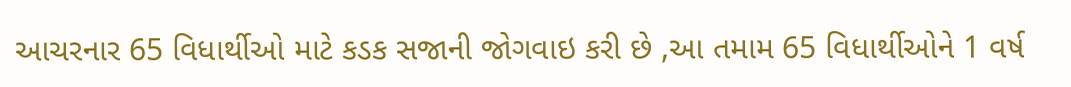આચરનાર 65 વિધાર્થીઓ માટે કડક સજાની જોગવાઇ કરી છે ,આ તમામ 65 વિધાર્થીઓને 1 વર્ષ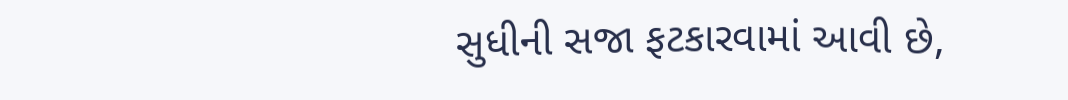સુધીની સજા ફટકારવામાં આવી છે,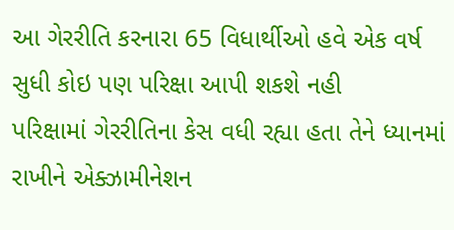આ ગેરરીતિ કરનારા 65 વિધાર્થીઓ હવે એક વર્ષ સુધી કોઇ પણ પરિક્ષા આપી શકશે નહી
પરિક્ષામાં ગેરરીતિના કેસ વધી રહ્યા હતા તેને ધ્યાનમાં રાખીને એક્ઝામીનેશન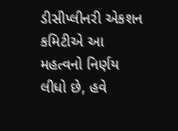ડીસીપ્લીનરી એકશન કમિટીએ આ મહત્વનો નિર્ણય લીધો છે, હવે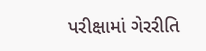પરીક્ષામાં ગેરરીતિ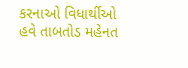કરનાઓ વિધાર્થીઓ હવે તાબતોડ મહેનત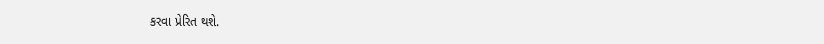કરવા પ્રેરિત થશે.